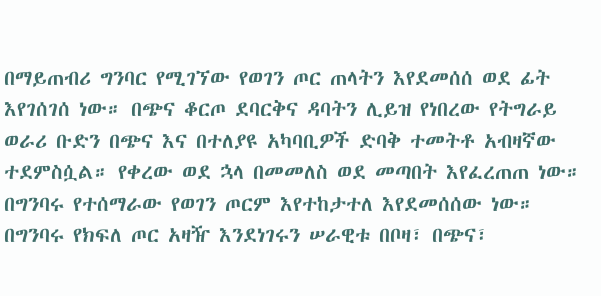በማይጠብሪ ግንባር የሚገኘው የወገን ጦር ጠላትን እየደመሰሰ ወደ ፊት እየገሰገሰ ነው። በጭና ቆርጦ ደባርቅና ዳባትን ሊይዝ የነበረው የትግራይ ወራሪ ቡድን በጭና እና በተለያዩ አካባቢዎች ድባቅ ተመትቶ አብዛኛው ተደምስሷል። የቀረው ወደ ኋላ በመመለስ ወደ መጣበት እየፈረጠጠ ነው። በግንባሩ የተሰማራው የወገን ጦርም እየተከታተለ እየደመሰሰው ነው። በግንባሩ የክፍለ ጦር አዛዥ እንደነገሩን ሠራዊቱ በቦዛ፣ በጭና፣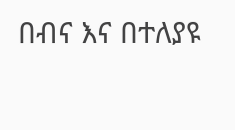በብና እና በተለያዩ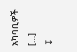አካባቢዎች […]
↧